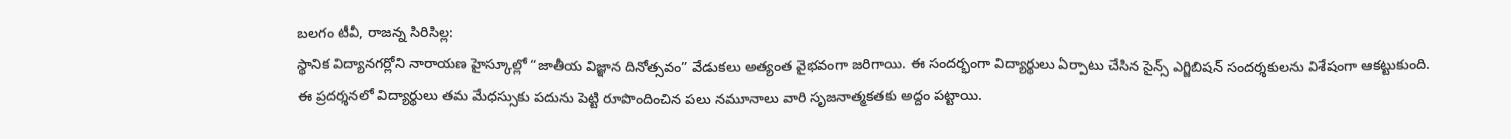బలగం టీవీ, రాజన్న సిరిసిల్ల:
స్థానిక విద్యానగర్లోని నారాయణ హైస్కూల్లో “జాతీయ విజ్ఞాన దినోత్సవం” వేడుకలు అత్యంత వైభవంగా జరిగాయి. ఈ సందర్భంగా విద్యార్థులు ఏర్పాటు చేసిన సైన్స్ ఎగ్జిబిషన్ సందర్శకులను విశేషంగా ఆకట్టుకుంది.
ఈ ప్రదర్శనలో విద్యార్థులు తమ మేధస్సుకు పదును పెట్టి రూపొందించిన పలు నమూనాలు వారి సృజనాత్మకతకు అద్దం పట్టాయి.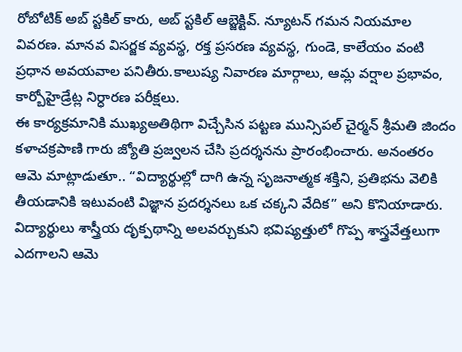రోబోటిక్ అబ్ స్టకిల్ కారు, అబ్ స్టకిల్ ఆబ్జెక్టివ్. న్యూటన్ గమన నియమాల వివరణ. మానవ విసర్జక వ్యవస్థ, రక్త ప్రసరణ వ్యవస్థ, గుండె, కాలేయం వంటి ప్రధాన అవయవాల పనితీరు.కాలుష్య నివారణ మార్గాలు, ఆమ్ల వర్షాల ప్రభావం, కార్బోహైడ్రేట్ల నిర్ధారణ పరీక్షలు.
ఈ కార్యక్రమానికి ముఖ్యఅతిథిగా విచ్చేసిన పట్టణ మున్సిపల్ చైర్మన్ శ్రీమతి జిందం కళాచక్రపాణి గారు జ్యోతి ప్రజ్వలన చేసి ప్రదర్శనను ప్రారంభించారు. అనంతరం ఆమె మాట్లాడుతూ.. “విద్యార్థుల్లో దాగి ఉన్న సృజనాత్మక శక్తిని, ప్రతిభను వెలికి తీయడానికి ఇటువంటి విజ్ఞాన ప్రదర్శనలు ఒక చక్కని వేదిక” అని కొనియాడారు. విద్యార్థులు శాస్త్రీయ దృక్పథాన్ని అలవర్చుకుని భవిష్యత్తులో గొప్ప శాస్త్రవేత్తలుగా ఎదగాలని ఆమె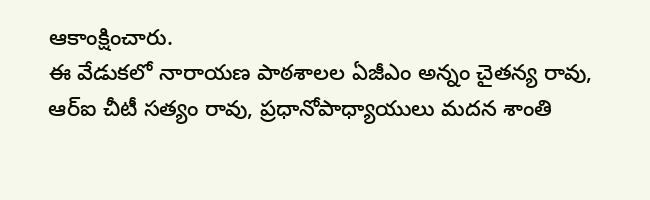ఆకాంక్షించారు.
ఈ వేడుకలో నారాయణ పాఠశాలల ఏజీఎం అన్నం చైతన్య రావు, ఆర్ఐ చీటీ సత్యం రావు, ప్రధానోపాధ్యాయులు మదన శాంతి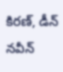కిరణ్, డీన్ నవీన్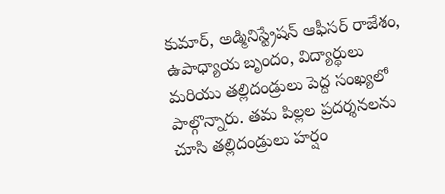కుమార్, అడ్మినిస్ట్రేషన్ ఆఫీసర్ రాజేశం, ఉపాధ్యాయ బృందం, విద్యార్థులు మరియు తల్లిదండ్రులు పెద్ద సంఖ్యలో పాల్గొన్నారు. తమ పిల్లల ప్రదర్శనలను చూసి తల్లిదండ్రులు హర్షం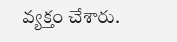వ్యక్తం చేశారు.